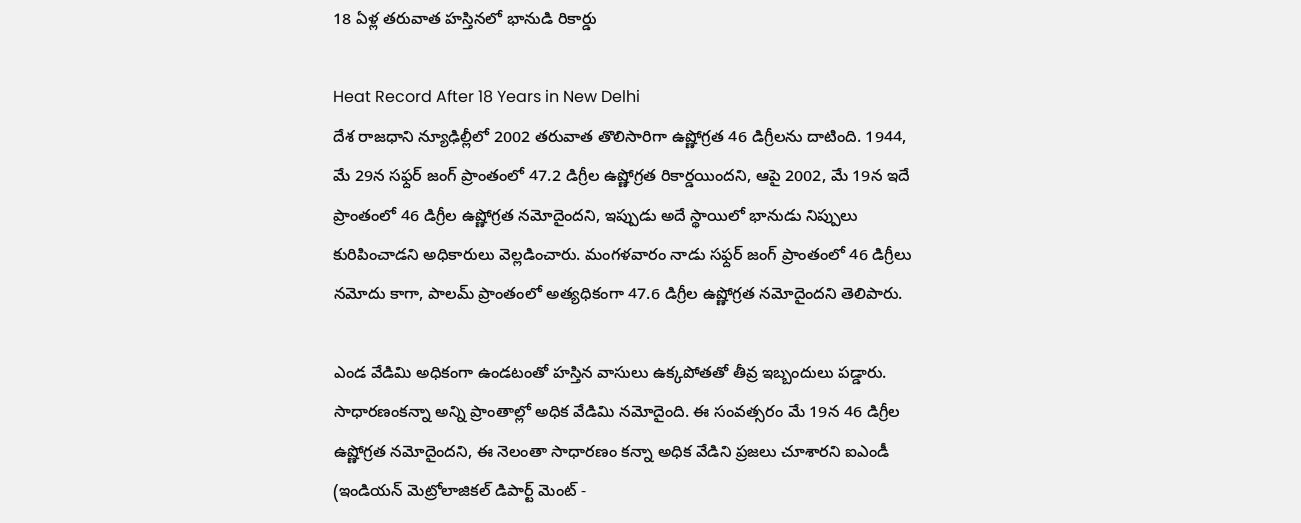18 ఏళ్ల తరువాత హస్తినలో భానుడి రికార్డు

Heat Record After 18 Years in New Delhi
దేశ రాజధాని న్యూఢిల్లీలో 2002 తరువాత తొలిసారిగా ఉష్ణోగ్రత 46 డిగ్రీలను దాటింది. 1944, మే 29న సఫ్దర్ జంగ్ ప్రాంతంలో 47.2 డిగ్రీల ఉష్ణోగ్రత రికార్డయిందని, ఆపై 2002, మే 19న ఇదే ప్రాంతంలో 46 డిగ్రీల ఉష్ణోగ్రత నమోదైందని, ఇప్పుడు అదే స్థాయిలో భానుడు నిప్పులు కురిపించాడని అధికారులు వెల్లడించారు. మంగళవారం నాడు సఫ్దర్ జంగ్ ప్రాంతంలో 46 డిగ్రీలు నమోదు కాగా, పాలమ్ ప్రాంతంలో అత్యధికంగా 47.6 డిగ్రీల ఉష్ణోగ్రత నమోదైందని తెలిపారు.

ఎండ వేడిమి అధికంగా ఉండటంతో హస్తిన వాసులు ఉక్కపోతతో తీవ్ర ఇబ్బందులు పడ్డారు. సాధారణంకన్నా అన్ని ప్రాంతాల్లో అధిక వేడిమి నమోదైంది. ఈ సంవత్సరం మే 19న 46 డిగ్రీల ఉష్ణోగ్రత నమోదైందని, ఈ నెలంతా సాధారణం కన్నా అధిక వేడిని ప్రజలు చూశారని ఐఎండీ (ఇండియన్ మెట్రోలాజికల్ డిపార్ట్ మెంట్ -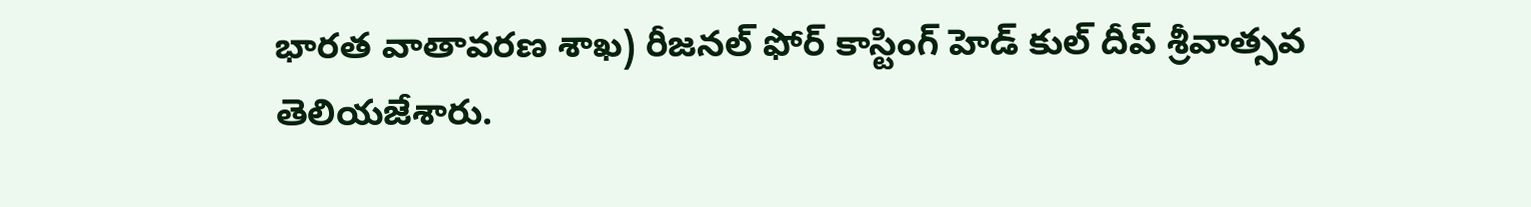భారత వాతావరణ శాఖ) రీజనల్ ఫోర్ కాస్టింగ్ హెడ్ కుల్ దీప్ శ్రీవాత్సవ తెలియజేశారు.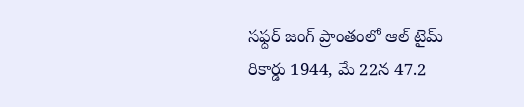సఫ్దర్ జంగ్ ప్రాంతంలో ఆల్ టైమ్ రికార్డు 1944, మే 22న 47.2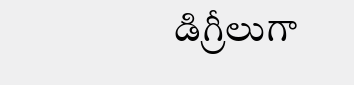డిగ్రీలుగా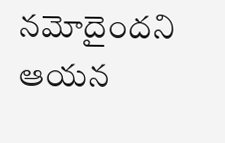నమోదైందని ఆయన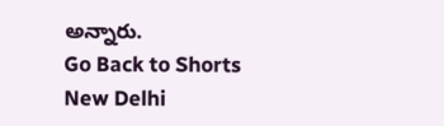అన్నారు.
Go Back to Shorts
New Delhi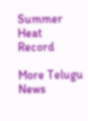Summer
Heat
Record

More Telugu News